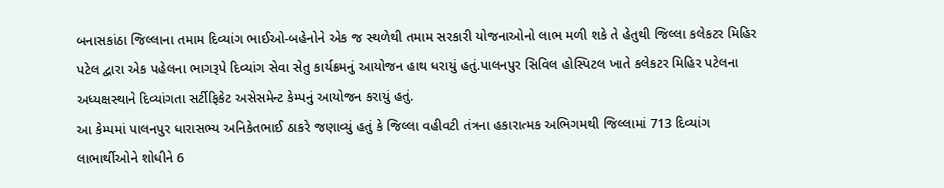બનાસકાંઠા જિલ્લાના તમામ દિવ્યાંગ ભાઈઓ-બહેનોને એક જ સ્થળેથી તમામ સરકારી યોજનાઓનો લાભ મળી શકે તે હેતુથી જિલ્લા કલેકટર મિહિર પટેલ દ્વારા એક પહેલના ભાગરૂપે દિવ્યાંગ સેવા સેતુ કાર્યક્રમનું આયોજન હાથ ધરાયું હતું.પાલનપુર સિવિલ હોસ્પિટલ ખાતે કલેકટર મિહિર પટેલના અધ્યક્ષસ્થાને દિવ્યાંગતા સર્ટીફિકેટ અસેસમેન્ટ કેમ્પનું આયોજન કરાયું હતું.
આ કેમ્પમાં પાલનપુર ધારાસભ્ય અનિકેતભાઈ ઠાકરે જણાવ્યું હતું કે જિલ્લા વહીવટી તંત્રના હકારાત્મક અભિગમથી જિલ્લામાં 713 દિવ્યાંગ લાભાર્થીઓને શોધીને 6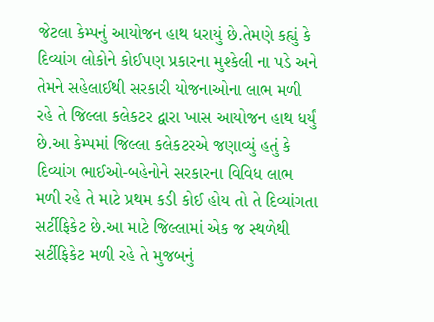જેટલા કેમ્પનું આયોજન હાથ ધરાયું છે.તેમણે કહ્યું કે દિવ્યાંગ લોકોને કોઈપણ પ્રકારના મુશ્કેલી ના પડે અને તેમને સહેલાઈથી સરકારી યોજનાઓના લાભ મળી રહે તે જિલ્લા કલેકટર દ્વારા ખાસ આયોજન હાથ ધર્યું છે.આ કેમ્પમાં જિલ્લા કલેકટરએ જણાવ્યું હતું કે દિવ્યાંગ ભાઈઓ-બહેનોને સરકારના વિવિધ લાભ મળી રહે તે માટે પ્રથમ કડી કોઈ હોય તો તે દિવ્યાંગતા સર્ટીફિકેટ છે.આ માટે જિલ્લામાં એક જ સ્થળેથી સર્ટીફિકેટ મળી રહે તે મુજબનું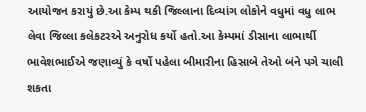આયોજન કરાયું છે.આ કેમ્પ થકી જિલ્લાના દિવ્યાંગ લોકોને વધુમાં વધુ લાભ લેવા જિલ્લા કલેકટરએ અનુરોધ કર્યો હતો.આ કેમ્પમાં ડીસાના લાભાર્થી ભાવેશભાઈએ જણાવ્યું કે વર્ષો પહેલા બીમારીના હિસાબે તેઓ બંને પગે ચાલી શકતા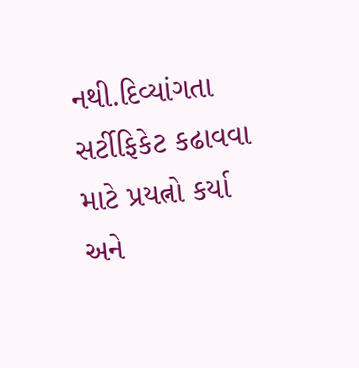નથી.દિવ્યાંગતા સર્ટીફિકેટ કઢાવવા માટે પ્રયત્નો કર્યા અને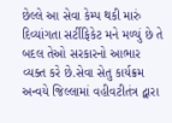છેલ્લે આ સેવા કેમ્પ થકી મારું દિવ્યાંગતા સર્ટીફિકેટ મને મળ્યું છે તે બદલ તેઓ સરકારનો આભાર વ્યક્ત કરે છે.સેવા સેતુ કાર્યક્રમ અન્વયે જિલ્લામાં વહીવટીતંત્ર દ્વારા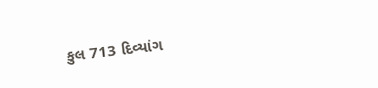કુલ 713 દિવ્યાંગ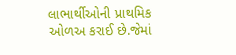લાભાર્થીઓની પ્રાથમિક ઓળઅ કરાઈ છે.જેમાં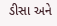ડીસા અને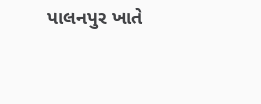પાલનપુર ખાતે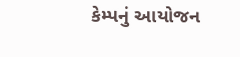કેમ્પનું આયોજન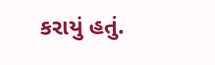કરાયું હતું.